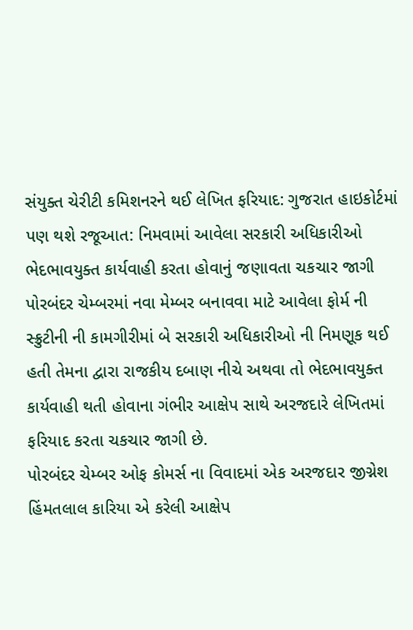સંયુક્ત ચેરીટી કમિશનરને થઈ લેખિત ફરિયાદ: ગુજરાત હાઇકોર્ટમાં પણ થશે રજૂઆત: નિમવામાં આવેલા સરકારી અધિકારીઓ ભેદભાવયુક્ત કાર્યવાહી કરતા હોવાનું જણાવતા ચકચાર જાગી
પોરબંદર ચેમ્બરમાં નવા મેમ્બર બનાવવા માટે આવેલા ફોર્મ ની સ્ક્રુટીની ની કામગીરીમાં બે સરકારી અધિકારીઓ ની નિમણૂક થઈ હતી તેમના દ્વારા રાજકીય દબાણ નીચે અથવા તો ભેદભાવયુક્ત કાર્યવાહી થતી હોવાના ગંભીર આક્ષેપ સાથે અરજદારે લેખિતમાં ફરિયાદ કરતા ચકચાર જાગી છે.
પોરબંદર ચેમ્બર ઓફ કોમર્સ ના વિવાદમાં એક અરજદાર જીગ્નેશ હિંમતલાલ કારિયા એ કરેલી આક્ષેપ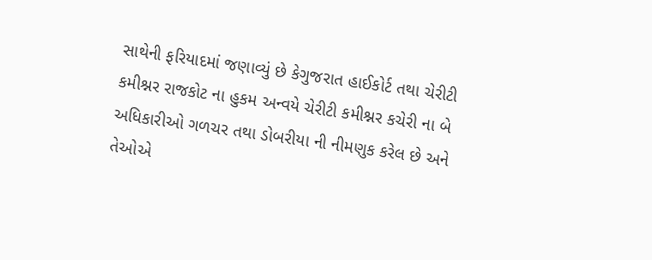સાથેની ફરિયાદમાં જણાવ્યું છે કેગુજરાત હાઈકોર્ટ તથા ચેરીટી કમીશ્નર રાજકોટ ના હુકમ અન્વયે ચેરીટી કમીશ્નર કચેરી ના બે અધિકારીઓ ગળચર તથા ડોબરીયા ની નીમણુક કરેલ છે અને તેઓએ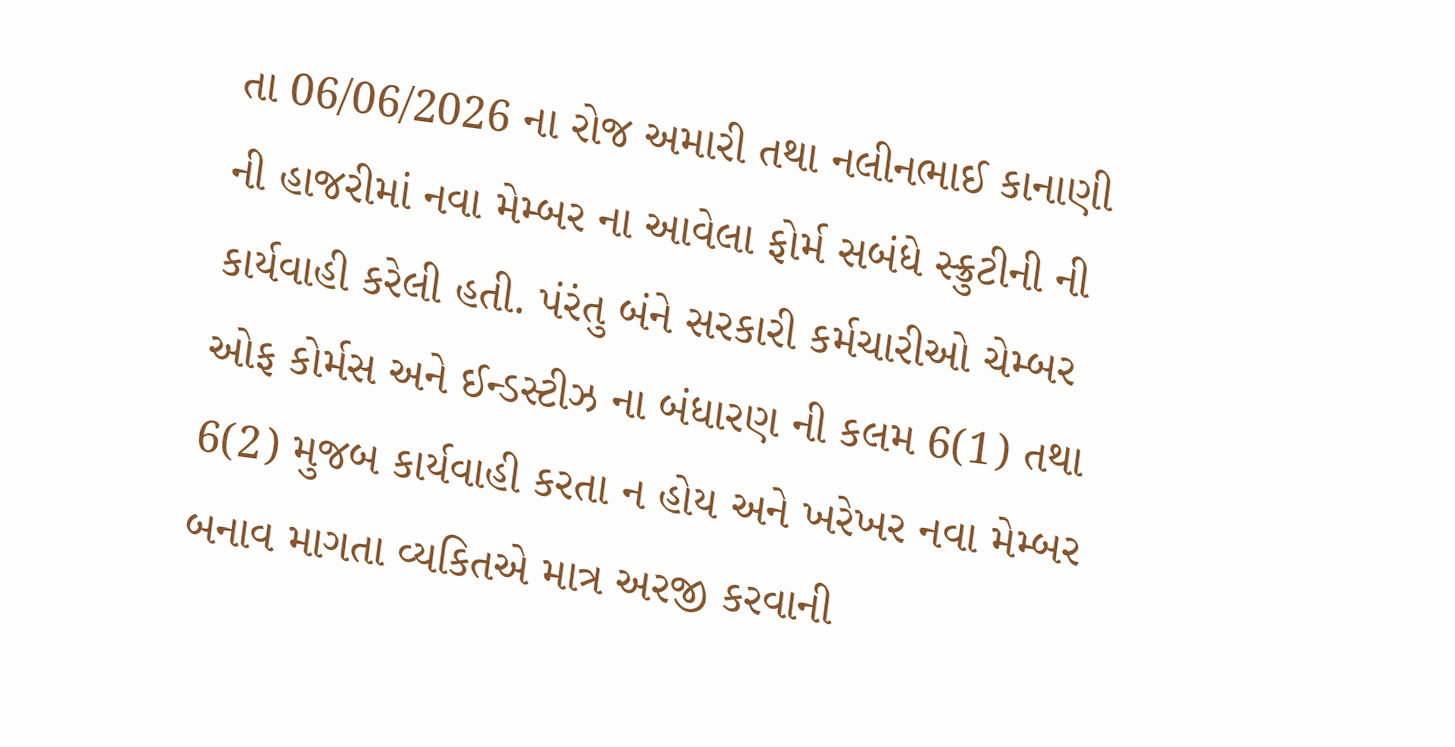તા 06/06/2026 ના રોજ અમારી તથા નલીનભાઈ કાનાણી ની હાજરીમાં નવા મેમ્બર ના આવેલા ફોર્મ સબંધે સ્ક્રુટીની ની કાર્યવાહી કરેલી હતી. પંરંતુ બંને સરકારી કર્મચારીઓ ચેમ્બર ઓફ કોર્મસ અને ઈન્ડસ્ટીઝ ના બંધારણ ની કલમ 6(1) તથા 6(2) મુજબ કાર્યવાહી કરતા ન હોય અને ખરેખર નવા મેમ્બર બનાવ માગતા વ્યકિતએ માત્ર અરજી કરવાની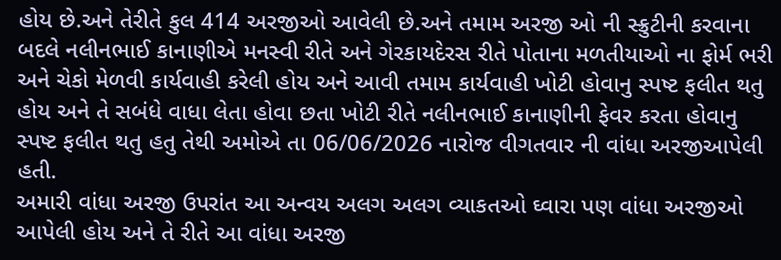હોય છે.અને તેરીતે કુલ 414 અરજીઓ આવેલી છે.અને તમામ અરજી ઓ ની સ્ક્રુટીની કરવાના બદલે નલીનભાઈ કાનાણીએ મનસ્વી રીતે અને ગેરકાયદેરસ રીતે પોતાના મળતીયાઓ ના ફોર્મ ભરી અને ચેકો મેળવી કાર્યવાહી કરેલી હોય અને આવી તમામ કાર્યવાહી ખોટી હોવાનુ સ્પષ્ટ ફલીત થતુ હોય અને તે સબંધે વાધા લેતા હોવા છતા ખોટી રીતે નલીનભાઈ કાનાણીની ફેવર કરતા હોવાનુ સ્પષ્ટ ફલીત થતુ હતુ તેથી અમોએ તા 06/06/2026 નારોજ વીગતવાર ની વાંધા અરજીઆપેલી હતી.
અમારી વાંધા અરજી ઉપરાંત આ અન્વય અલગ અલગ વ્યાકતઓ ઘ્વારા પણ વાંધા અરજીઓ આપેલી હોય અને તે રીતે આ વાંધા અરજી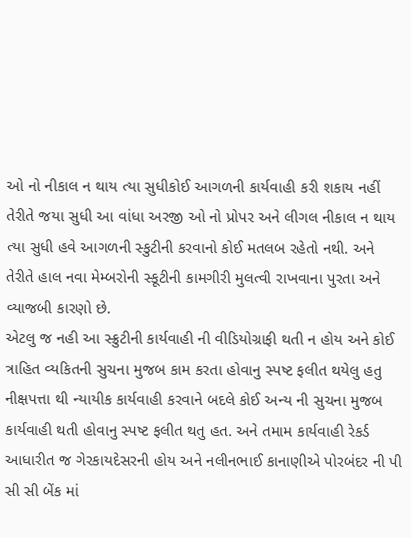ઓ નો નીકાલ ન થાય ત્યા સુધીકોઈ આગળની કાર્યવાહી કરી શકાય નહીં તેરીતે જયા સુધી આ વાંધા અરજી ઓ નો પ્રોપર અને લીગલ નીકાલ ન થાય ત્યા સુધી હવે આગળની સ્કુટીની કરવાનો કોઈ મતલબ રહેતો નથી. અને તેરીતે હાલ નવા મેમ્બરોની સ્કૂટીની કામગીરી મુલત્વી રાખવાના પુરતા અને વ્યાજબી કારણો છે.
એટલુ જ નહી આ સ્ક્રુટીની કાર્યવાહી ની વીડિયોગ્રાફી થતી ન હોય અને કોઈ ત્રાહિત વ્યકિતની સુચના મુજબ કામ કરતા હોવાનુ સ્પષ્ટ ફલીત થયેલુ હતુ નીક્ષપત્તા થી ન્યાયીક કાર્યવાહી કરવાને બદલે કોઈ અન્ય ની સુચના મુજબ કાર્યવાહી થતી હોવાનુ સ્પષ્ટ ફલીત થતુ હત. અને તમામ કાર્યવાહી રેકર્ડ આધારીત જ ગેરકાયદેસરની હોય અને નલીનભાઈ કાનાણીએ પોરબંદર ની પી સી સી બેંક માં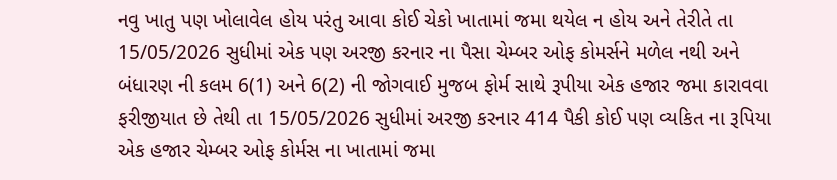નવુ ખાતુ પણ ખોલાવેલ હોય પરંતુ આવા કોઈ ચેકો ખાતામાં જમા થયેલ ન હોય અને તેરીતે તા 15/05/2026 સુધીમાં એક પણ અરજી કરનાર ના પૈસા ચેમ્બર ઓફ કોમર્સને મળેલ નથી અને બંધારણ ની કલમ 6(1) અને 6(2) ની જોગવાઈ મુજબ ફોર્મ સાથે રૂપીયા એક હજાર જમા કારાવવા ફરીજીયાત છે તેથી તા 15/05/2026 સુધીમાં અરજી કરનાર 414 પૈકી કોઈ પણ વ્યકિત ના રૂપિયા એક હજાર ચેમ્બર ઓફ કોર્મસ ના ખાતામાં જમા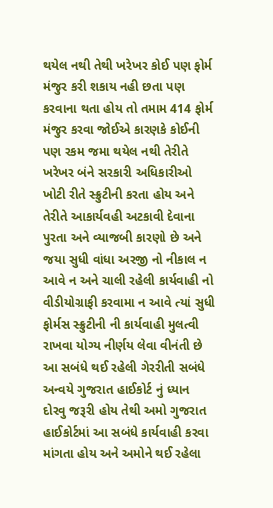થયેલ નથી તેથી ખરેખર કોઈ પણ ફોર્મ મંજુર કરી શકાય નહી છતા પણ કરવાના થતા હોય તો તમામ 414 ફોર્મ મંજુર કરવા જોઈએ કારણકે કોઈની પણ રકમ જમા થયેલ નથી તેરીતે ખરેખર બંને સરકારી અધિકારીઓ ખોટી રીતે સ્ક્રુટીની કરતા હોય અને તેરીતે આકાર્યવહી અટકાવી દેવાના પુરતા અને વ્યાજબી કારણો છે અને જયા સુધી વાંધા અરજી નો નીકાલ ન આવે ન અને ચાલી રહેલી કાર્યવાહી નો વીડીયોગ્રાફી કરવામા ન આવે ત્યાં સુધી ફોર્મસ સ્ક્રુટીની ની કાર્યવાહી મુલત્વી રાખવા યોગ્ય નીર્ણય લેવા વીનંતી છે
આ સબંધે થઈ રહેલી ગેરરીતી સબંધે અન્વયે ગુજરાત હાઈકોર્ટ નું ધ્યાન દોરવુ જરૂરી હોય તેથી અમો ગુજરાત હાઈકોર્ટમાં આ સબંધે કાર્યવાહી કરવા માંગતા હોય અને અમોને થઈ રહેલા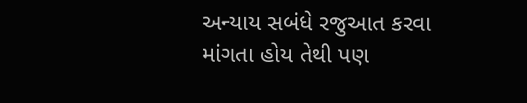અન્યાય સબંધે રજુઆત કરવા માંગતા હોય તેથી પણ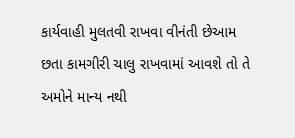કાર્યવાહી મુલતવી રાખવા વીનંતી છેઆમ છતા કામગીરી ચાલુ રાખવામાં આવશે તો તે અમોને માન્ય નથી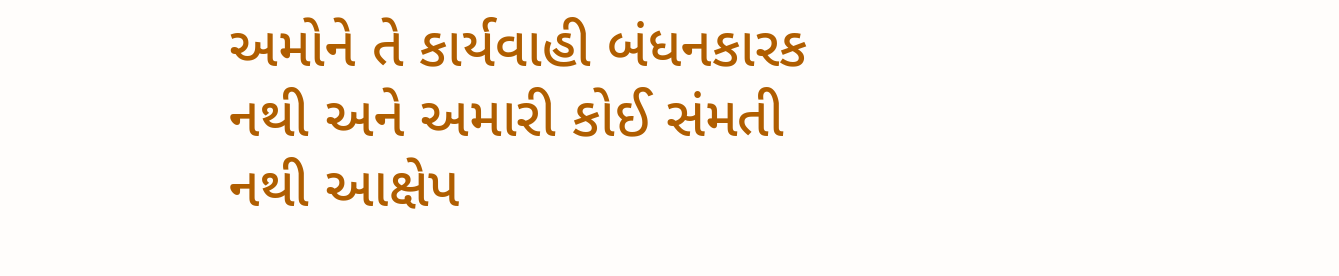અમોને તે કાર્યવાહી બંધનકારક નથી અને અમારી કોઈ સંમતી નથી આક્ષેપ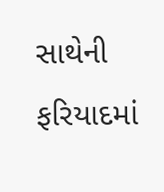સાથેની ફરિયાદમાં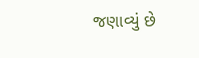જણાવ્યું છે